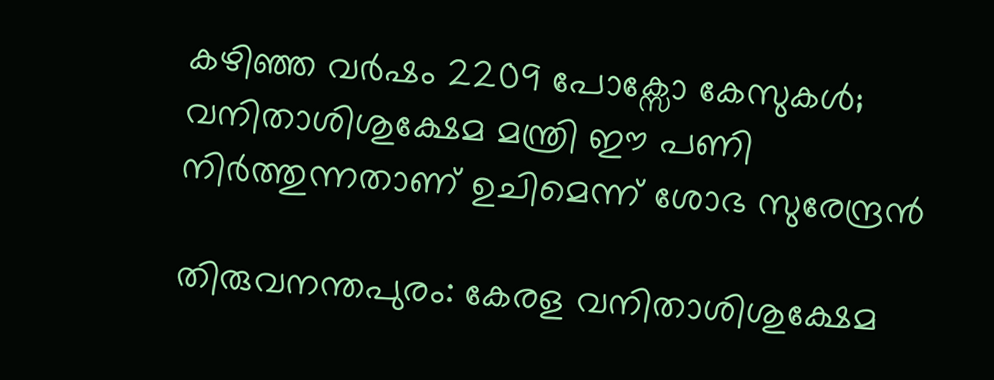കഴിഞ്ഞ വര്‍ഷം 2209 പോക്സോ കേസുകള്‍; വനിതാശിശുക്ഷേമ മന്ത്രി ഈ പണി നിര്‍ത്തുന്നതാണ് ഉചിമെന്ന് ശോഭ സുരേന്ദ്രന്‍

തിരുവനന്തപുരം: കേരള വനിതാശിശുക്ഷേമ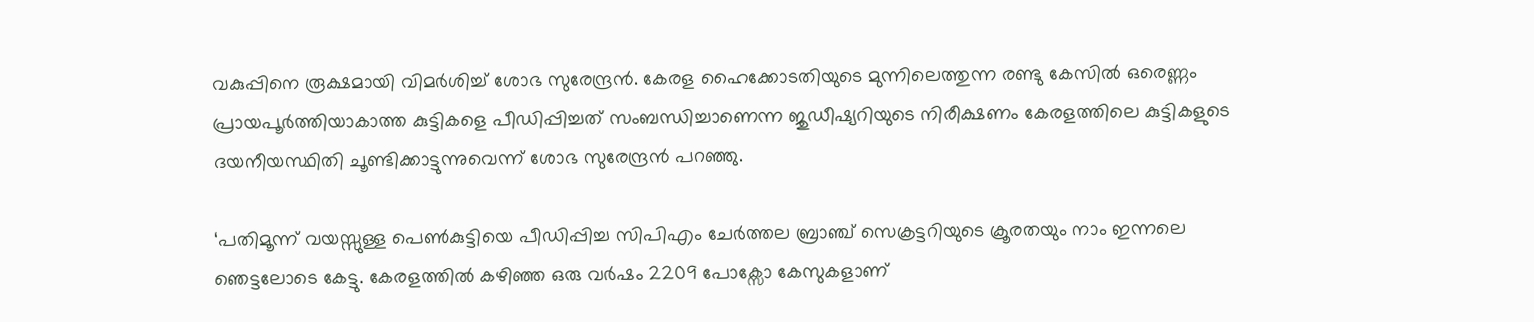വകുപ്പിനെ രൂക്ഷമായി വിമര്‍ശിച്ച് ശോഭ സുരേന്ദ്രന്‍. കേരള ഹൈക്കോടതിയുടെ മുന്നിലെത്തുന്ന രണ്ടു കേസില്‍ ഒരെണ്ണം പ്രായപൂര്‍ത്തിയാകാത്ത കുട്ടികളെ പീഡിപ്പിച്ചത് സംബന്ധിച്ചാണെന്ന ജുഡീഷ്യറിയുടെ നിരീക്ഷണം കേരളത്തിലെ കുട്ടികളുടെ ദയനീയസ്ഥിതി ചൂണ്ടിക്കാട്ടുന്നുവെന്ന് ശോഭ സുരേന്ദ്രന്‍ പറഞ്ഞു.

‘പതിമൂന്ന് വയസ്സുള്ള പെണ്‍കുട്ടിയെ പീഡിപ്പിച്ച സിപിഎം ചേര്‍ത്തല ബ്രാഞ്ച് സെക്രട്ടറിയുടെ ക്രൂരതയും നാം ഇന്നലെ ഞെട്ടലോടെ കേട്ടു. കേരളത്തില്‍ കഴിഞ്ഞ ഒരു വര്‍ഷം 2209 പോക്സോ കേസുകളാണ്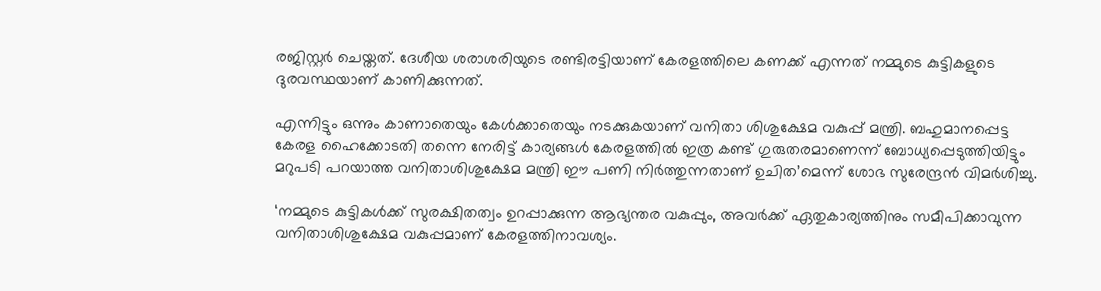രജിസ്റ്റര്‍ ചെയ്തത്. ദേശീയ ശരാശരിയുടെ രണ്ടിരട്ടിയാണ് കേരളത്തിലെ കണക്ക് എന്നത് നമ്മുടെ കുട്ടികളുടെ ദുരവസ്ഥയാണ് കാണിക്കുന്നത്.

എന്നിട്ടും ഒന്നും കാണാതെയും കേള്‍ക്കാതെയും നടക്കുകയാണ് വനിതാ ശിശുക്ഷേമ വകുപ്പ് മന്ത്രി. ബഹുമാനപ്പെട്ട കേരള ഹൈക്കോടതി തന്നെ നേരിട്ട് കാര്യങ്ങള്‍ കേരളത്തില്‍ ഇത്ര കണ്ട് ഗുരുതരമാണെന്ന് ബോധ്യപ്പെടുത്തിയിട്ടും മറുപടി പറയാത്ത വനിതാശിശുക്ഷേമ മന്ത്രി ഈ പണി നിര്‍ത്തുന്നതാണ് ഉചിത’മെന്ന് ശോഭ സുരേന്ദ്രന്‍ വിമര്‍ശിച്ചു.

‘നമ്മുടെ കുട്ടികള്‍ക്ക് സുരക്ഷിതത്വം ഉറപ്പാക്കുന്ന ആഭ്യന്തര വകുപ്പും, അവര്‍ക്ക് ഏതുകാര്യത്തിനും സമീപിക്കാവുന്ന വനിതാശിശുക്ഷേമ വകുപ്പമാണ് കേരളത്തിനാവശ്യം.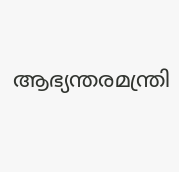ആഭ്യന്തരമന്ത്രി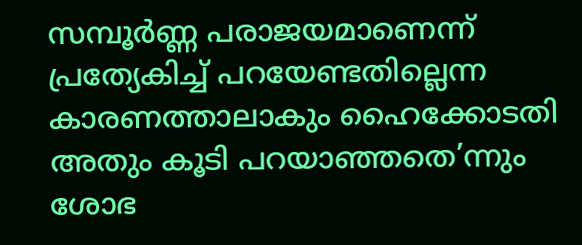സമ്പൂര്‍ണ്ണ പരാജയമാണെന്ന് പ്രത്യേകിച്ച് പറയേണ്ടതില്ലെന്ന കാരണത്താലാകും ഹൈക്കോടതി അതും കൂടി പറയാഞ്ഞതെ’ന്നും ശോഭ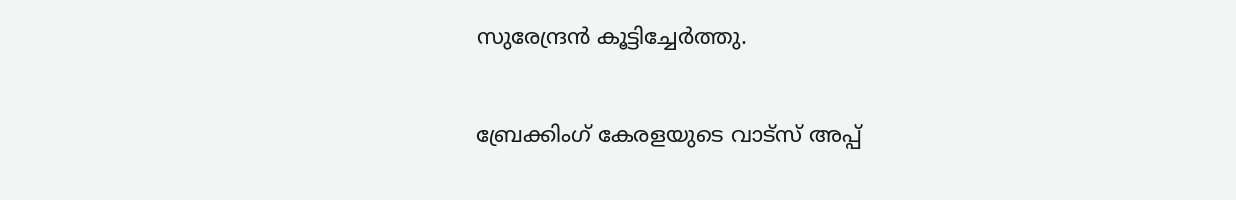സുരേന്ദ്രന്‍ കൂട്ടിച്ചേര്‍ത്തു.

ബ്രേക്കിംഗ് കേരളയുടെ വാട്സ് അപ്പ്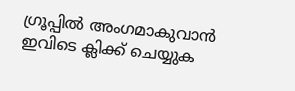ഗ്രൂപ്പിൽ അംഗമാകുവാൻ ഇവിടെ ക്ലിക്ക് ചെയ്യുക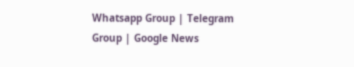Whatsapp Group | Telegram Group | Google News